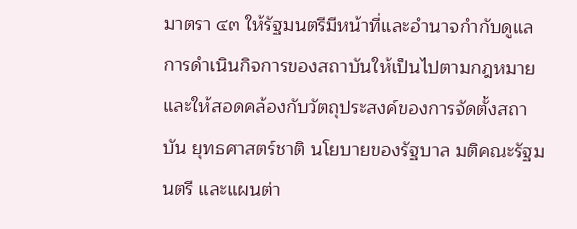มาตรา ๔๓ ให้รัฐมนตรีมีหน้าที่และอำนาจกำกับดูแลการดำเนินกิจการของสถาบันให้เป็นไปตามกฎหมายและให้สอดคล้องกับวัตถุประสงค์ของการจัดตั้งสถาบัน ยุทธศาสตร์ชาติ นโยบายของรัฐบาล มติคณะรัฐมนตรี และแผนต่า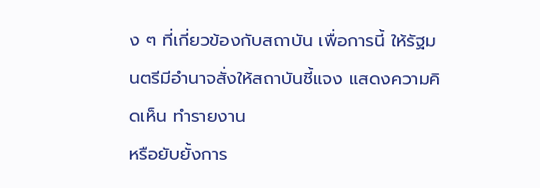ง ๆ ที่เกี่ยวข้องกับสถาบัน เพื่อการนี้ ให้รัฐมนตรีมีอำนาจสั่งให้สถาบันชี้แจง แสดงความคิดเห็น ทำรายงาน
หรือยับยั้งการ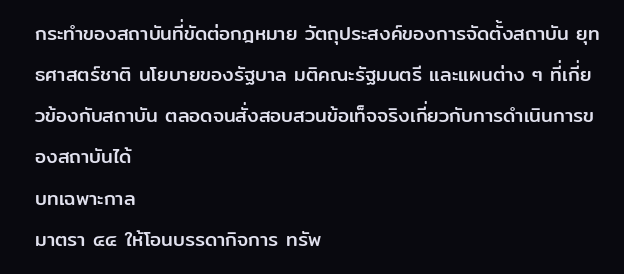กระทำของสถาบันที่ขัดต่อกฎหมาย วัตถุประสงค์ของการจัดตั้งสถาบัน ยุทธศาสตร์ชาติ นโยบายของรัฐบาล มติคณะรัฐมนตรี และแผนต่าง ๆ ที่เกี่ยวข้องกับสถาบัน ตลอดจนสั่งสอบสวนข้อเท็จจริงเกี่ยวกับการดำเนินการของสถาบันได้
บทเฉพาะกาล
มาตรา ๔๔ ให้โอนบรรดากิจการ ทรัพ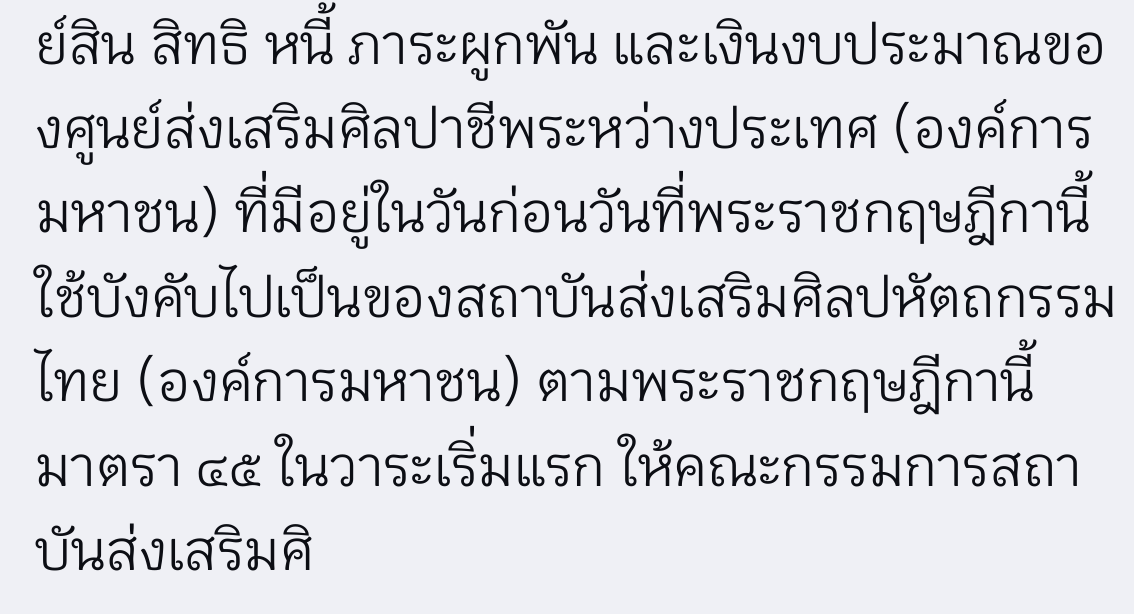ย์สิน สิทธิ หนี้ ภาระผูกพัน และเงินงบประมาณของศูนย์ส่งเสริมศิลปาชีพระหว่างประเทศ (องค์การมหาชน) ที่มีอยู่ในวันก่อนวันที่พระราชกฤษฎีกานี้ใช้บังคับไปเป็นของสถาบันส่งเสริมศิลปหัตถกรรมไทย (องค์การมหาชน) ตามพระราชกฤษฎีกานี้
มาตรา ๔๕ ในวาระเริ่มแรก ให้คณะกรรมการสถาบันส่งเสริมศิ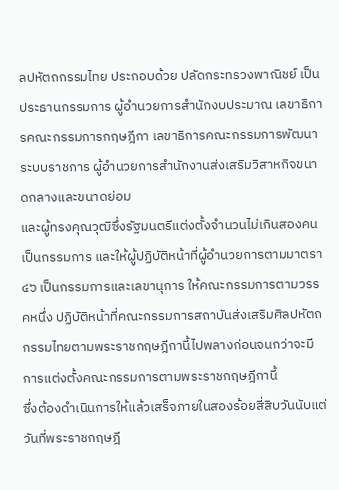ลปหัตถกรรมไทย ประกอบด้วย ปลัดกระทรวงพาณิชย์ เป็นประธานกรรมการ ผู้อำนวยการสำนักงบประมาณ เลขาธิการคณะกรรมการกฤษฎีกา เลขาธิการคณะกรรมการพัฒนาระบบราชการ ผู้อำนวยการสำนักงานส่งเสริมวิสาหกิจขนาดกลางและขนาดย่อม
และผู้ทรงคุณวุฒิซึ่งรัฐมนตรีแต่งตั้งจำนวนไม่เกินสองคนเป็นกรรมการ และให้ผู้ปฏิบัติหน้าที่ผู้อำนวยการตามมาตรา ๔๖ เป็นกรรมการและเลขานุการ ให้คณะกรรมการตามวรรคหนึ่ง ปฏิบัติหน้าที่คณะกรรมการสถาบันส่งเสริมศิลปหัตถกรรมไทยตามพระราชกฤษฎีกานี้ไปพลางก่อนจนกว่าจะมีการแต่งตั้งคณะกรรมการตามพระราชกฤษฎีกานี้
ซึ่งต้องดำเนินการให้แล้วเสร็จภายในสองร้อยสี่สิบวันนับแต่วันที่พระราชกฤษฎี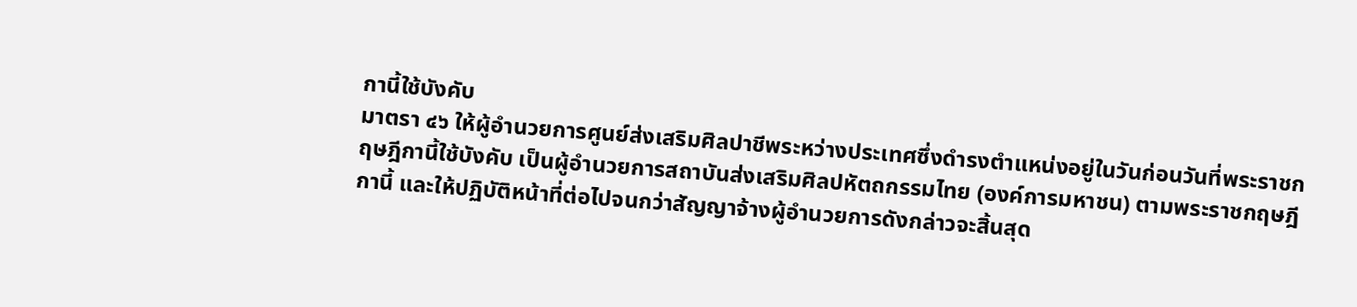กานี้ใช้บังคับ
มาตรา ๔๖ ให้ผู้อำนวยการศูนย์ส่งเสริมศิลปาชีพระหว่างประเทศซึ่งดำรงตำแหน่งอยู่ในวันก่อนวันที่พระราชกฤษฎีกานี้ใช้บังคับ เป็นผู้อำนวยการสถาบันส่งเสริมศิลปหัตถกรรมไทย (องค์การมหาชน) ตามพระราชกฤษฎีกานี้ และให้ปฏิบัติหน้าที่ต่อไปจนกว่าสัญญาจ้างผู้อำนวยการดังกล่าวจะสิ้นสุด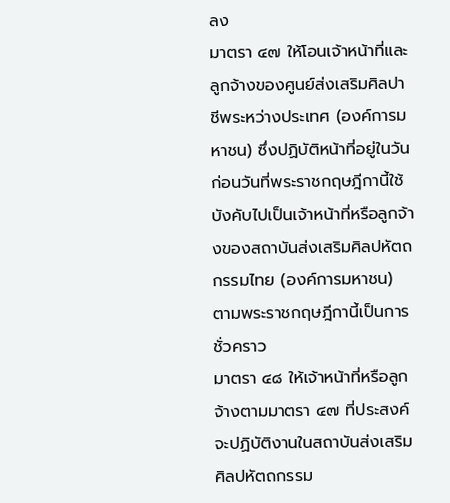ลง
มาตรา ๔๗ ให้โอนเจ้าหน้าที่และลูกจ้างของศูนย์ส่งเสริมศิลปาชีพระหว่างประเทศ (องค์การมหาชน) ซึ่งปฏิบัติหน้าที่อยู่ในวันก่อนวันที่พระราชกฤษฎีกานี้ใช้บังคับไปเป็นเจ้าหน้าที่หรือลูกจ้างของสถาบันส่งเสริมศิลปหัตถกรรมไทย (องค์การมหาชน) ตามพระราชกฤษฎีกานี้เป็นการชั่วคราว
มาตรา ๔๘ ให้เจ้าหน้าที่หรือลูกจ้างตามมาตรา ๔๗ ที่ประสงค์จะปฏิบัติงานในสถาบันส่งเสริมศิลปหัตถกรรม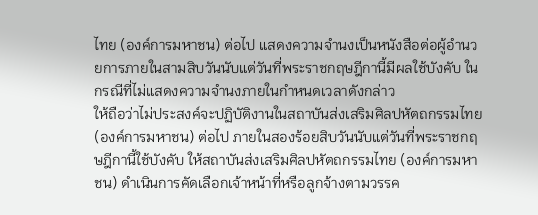ไทย (องค์การมหาชน) ต่อไป แสดงความจำนงเป็นหนังสือต่อผู้อำนวยการภายในสามสิบวันนับแต่วันที่พระราชกฤษฎีกานี้มีผลใช้บังคับ ในกรณีที่ไม่แสดงความจำนงภายในกำหนดเวลาดังกล่าว
ให้ถือว่าไม่ประสงค์จะปฏิบัติงานในสถาบันส่งเสริมศิลปหัตถกรรมไทย (องค์การมหาชน) ต่อไป ภายในสองร้อยสิบวันนับแต่วันที่พระราชกฤษฎีกานี้ใช้บังคับ ให้สถาบันส่งเสริมศิลปหัตถกรรมไทย (องค์การมหาชน) ดำเนินการคัดเลือกเจ้าหน้าที่หรือลูกจ้างตามวรรค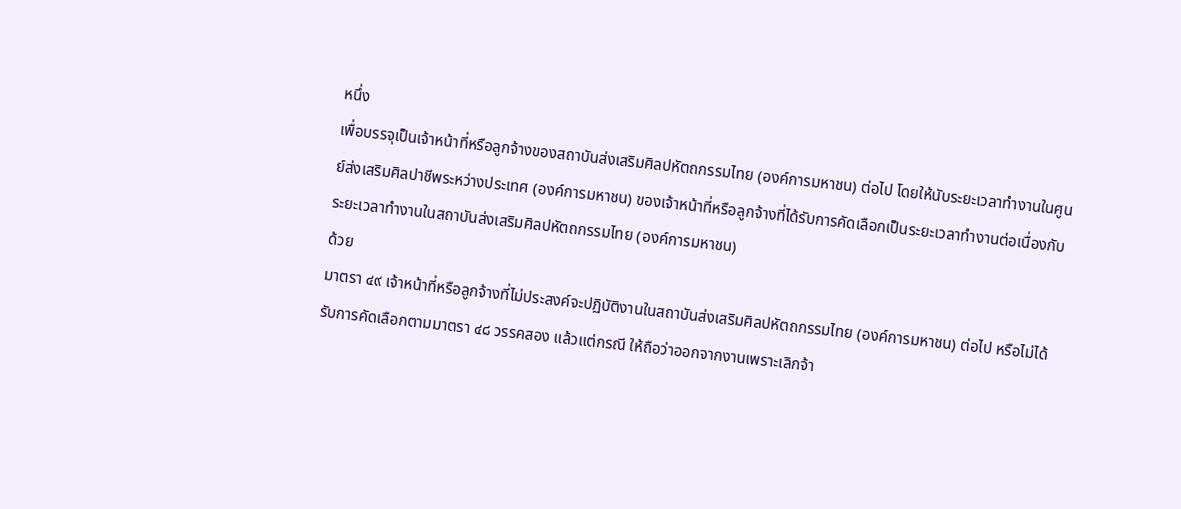หนึ่ง
เพื่อบรรจุเป็นเจ้าหน้าที่หรือลูกจ้างของสถาบันส่งเสริมศิลปหัตถกรรมไทย (องค์การมหาชน) ต่อไป โดยให้นับระยะเวลาทำงานในศูนย์ส่งเสริมศิลปาชีพระหว่างประเทศ (องค์การมหาชน) ของเจ้าหน้าที่หรือลูกจ้างที่ได้รับการคัดเลือกเป็นระยะเวลาทำงานต่อเนื่องกับระยะเวลาทำงานในสถาบันส่งเสริมศิลปหัตถกรรมไทย (องค์การมหาชน)
ด้วย
มาตรา ๔๙ เจ้าหน้าที่หรือลูกจ้างที่ไม่ประสงค์จะปฏิบัติงานในสถาบันส่งเสริมศิลปหัตถกรรมไทย (องค์การมหาชน) ต่อไป หรือไม่ได้รับการคัดเลือกตามมาตรา ๔๘ วรรคสอง แล้วแต่กรณี ให้ถือว่าออกจากงานเพราะเลิกจ้า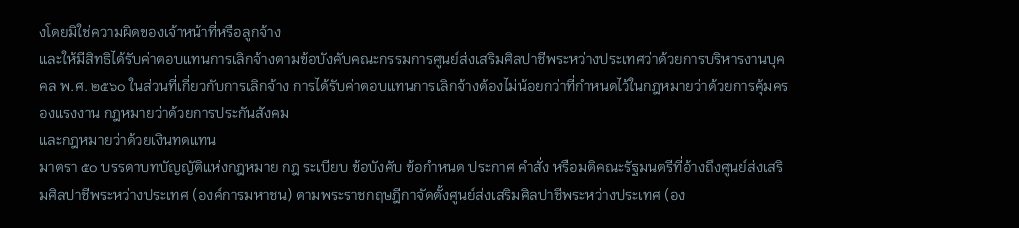งโดยมิใช่ความผิดของเจ้าหน้าที่หรือลูกจ้าง
และให้มีสิทธิได้รับค่าตอบแทนการเลิกจ้างตามข้อบังคับคณะกรรมการศูนย์ส่งเสริมศิลปาชีพระหว่างประเทศว่าด้วยการบริหารงานบุคคล พ.ศ. ๒๕๖๐ ในส่วนที่เกี่ยวกับการเลิกจ้าง การได้รับค่าตอบแทนการเลิกจ้างต้องไม่น้อยกว่าที่กำหนดไว้ในกฎหมายว่าด้วยการคุ้มครองแรงงาน กฎหมายว่าด้วยการประกันสังคม
และกฎหมายว่าด้วยเงินทดแทน
มาตรา ๕๐ บรรดาบทบัญญัติแห่งกฎหมาย กฎ ระเบียบ ข้อบังคับ ข้อกำหนด ประกาศ คำสั่ง หรือมติคณะรัฐมนตรีที่อ้างถึงศูนย์ส่งเสริมศิลปาชีพระหว่างประเทศ (องค์การมหาชน) ตามพระราชกฤษฎีกาจัดตั้งศูนย์ส่งเสริมศิลปาชีพระหว่างประเทศ (อง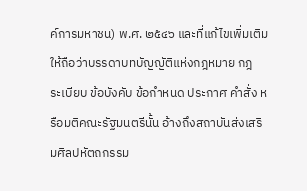ค์การมหาชน) พ.ศ. ๒๕๔๖ และที่แก้ไขเพิ่มเติม ให้ถือว่าบรรดาบทบัญญัติแห่งกฎหมาย กฎ
ระเบียบ ข้อบังคับ ข้อกำหนด ประกาศ คำสั่ง หรือมติคณะรัฐมนตรีนั้น อ้างถึงสถาบันส่งเสริมศิลปหัตถกรรม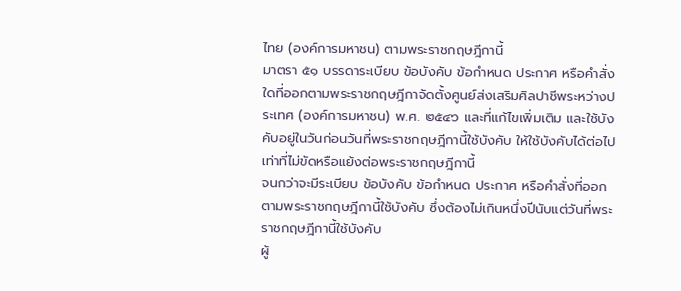ไทย (องค์การมหาชน) ตามพระราชกฤษฎีกานี้
มาตรา ๕๑ บรรดาระเบียบ ข้อบังคับ ข้อกำหนด ประกาศ หรือคำสั่งใดที่ออกตามพระราชกฤษฎีกาจัดตั้งศูนย์ส่งเสริมศิลปาชีพระหว่างประเทศ (องค์การมหาชน) พ.ศ. ๒๕๔๖ และที่แก้ไขเพิ่มเติม และใช้บังคับอยู่ในวันก่อนวันที่พระราชกฤษฎีกานี้ใช้บังคับ ให้ใช้บังคับได้ต่อไปเท่าที่ไม่ขัดหรือแย้งต่อพระราชกฤษฎีกานี้
จนกว่าจะมีระเบียบ ข้อบังคับ ข้อกำหนด ประกาศ หรือคำสั่งที่ออกตามพระราชกฤษฎีกานี้ใช้บังคับ ซึ่งต้องไม่เกินหนึ่งปีนับแต่วันที่พระราชกฤษฎีกานี้ใช้บังคับ
ผู้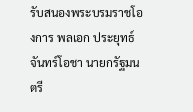รับสนองพระบรมราชโองการ พลเอก ประยุทธ์ จันทร์โอชา นายกรัฐมนตรี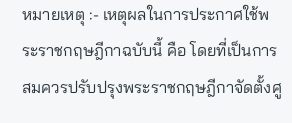หมายเหตุ :- เหตุผลในการประกาศใช้พระราชกฤษฎีกาฉบับนี้ คือ โดยที่เป็นการสมควรปรับปรุงพระราชกฤษฎีกาจัดตั้งศู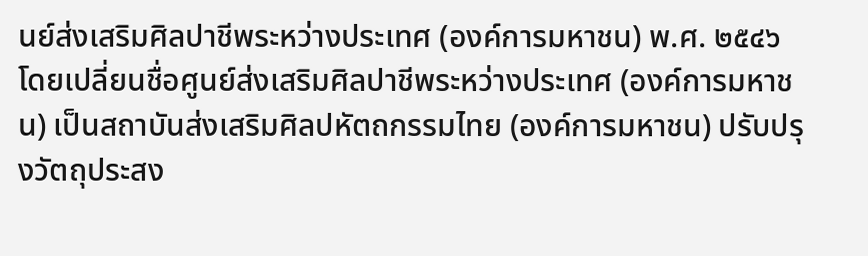นย์ส่งเสริมศิลปาชีพระหว่างประเทศ (องค์การมหาชน) พ.ศ. ๒๕๔๖ โดยเปลี่ยนชื่อศูนย์ส่งเสริมศิลปาชีพระหว่างประเทศ (องค์การมหาชน) เป็นสถาบันส่งเสริมศิลปหัตถกรรมไทย (องค์การมหาชน) ปรับปรุงวัตถุประสง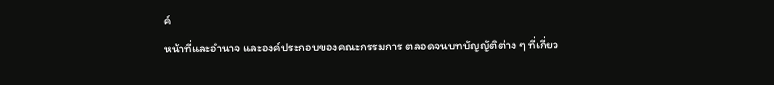ค์
หน้าที่และอำนาจ และองค์ประกอบของคณะกรรมการ ตลอดจนบทบัญญัติต่าง ๆ ที่เกี่ยว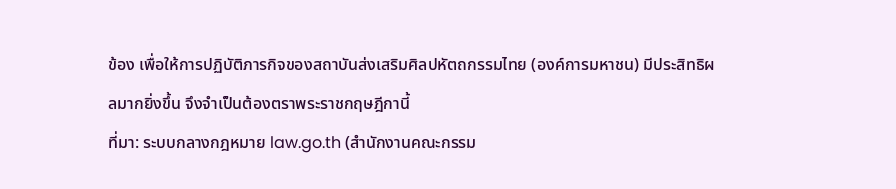ข้อง เพื่อให้การปฏิบัติภารกิจของสถาบันส่งเสริมศิลปหัตถกรรมไทย (องค์การมหาชน) มีประสิทธิผลมากยิ่งขึ้น จึงจำเป็นต้องตราพระราชกฤษฎีกานี้
ที่มา: ระบบกลางกฎหมาย law.go.th (สำนักงานคณะกรรม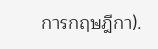การกฤษฎีกา).